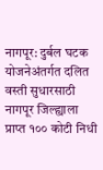नागपूर: दुर्बल घटक योजनेअंतर्गत दलित वस्ती सुधारसाठी नागपूर जिल्ह्याला प्राप्त १०० कोटी निधी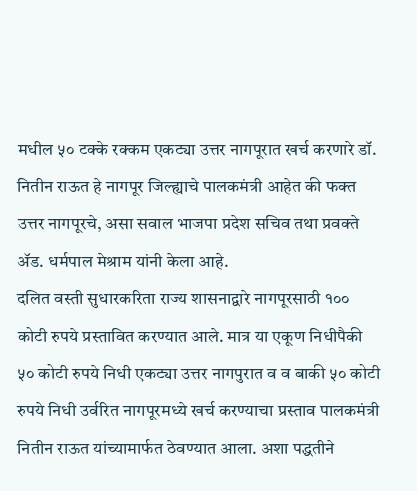मधील ५० टक्के रक्कम एकट्या उत्तर नागपूरात खर्च करणारे डॉ. नितीन राऊत हे नागपूर जिल्ह्याचे पालकमंत्री आहेत की फक्त उत्तर नागपूरचे, असा सवाल भाजपा प्रदेश सचिव तथा प्रवक्ते ॲड. धर्मपाल मेश्राम यांनी केला आहे.
दलित वस्ती सुधारकरिता राज्य शासनाद्वारे नागपूरसाठी १०० कोटी रुपये प्रस्तावित करण्यात आले. मात्र या एकूण निधीपैकी ५० कोटी रुपये निधी एकट्या उत्तर नागपुरात व व बाकी ५० कोटी रुपये निधी उर्वरित नागपूरमध्ये खर्च करण्याचा प्रस्ताव पालकमंत्री नितीन राऊत यांच्यामार्फत ठेवण्यात आला. अशा पद्धतीने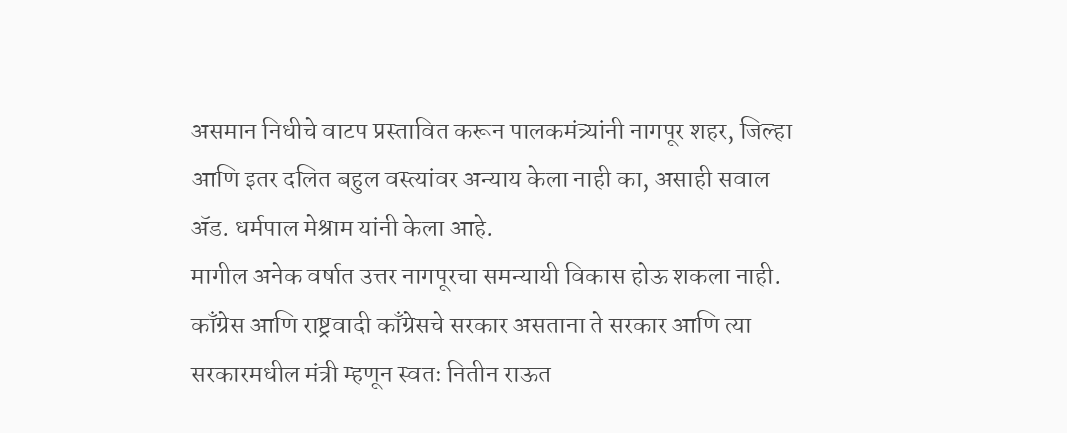असमान निधीचे वाटप प्रस्तावित करून पालकमंत्र्यांनी नागपूर शहर, जिल्हा आणि इतर दलित बहुल वस्त्यांवर अन्याय केला नाही का, असाही सवाल ॲड. धर्मपाल मेश्राम यांनी केला आहे.
मागील अनेक वर्षात उत्तर नागपूरचा समन्यायी विकास होऊ शकला नाही. काँग्रेस आणि राष्ट्रवादी काँग्रेसचे सरकार असताना ते सरकार आणि त्या सरकारमधील मंत्री म्हणून स्वतः नितीन राऊत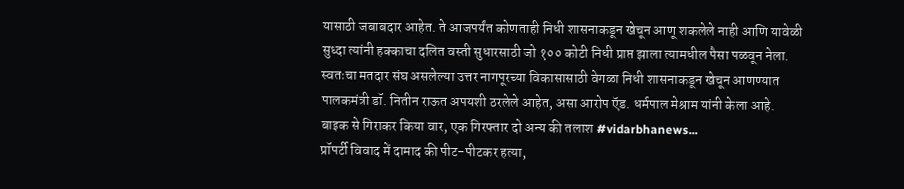यासाठी जबाबदार आहेत. ते आजपर्यंत कोणताही निधी शासनाकडून खेचून आणू शकलेले नाही आणि यावेळी सुध्दा त्यांनी हक्काचा दलित वस्ती सुधारसाठी जो १०० कोटी निधी प्राप्त झाला त्यामधील पैसा पळवून नेला. स्वतःचा मतदार संघ असलेल्या उत्तर नागपूरच्या विकासासाठी वेगळा निधी शासनाकडून खेचून आणण्यात पालकमंत्री डॉ. नितीन राऊत अपयशी ठरलेले आहेत, असा आरोप ऍड. धर्मपाल मेश्राम यांनी केला आहे.
बाइक से गिराकर किया वार, एक गिरफ्तार दो अन्य की तलाश #vidarbhanews...
प्रॉपर्टी विवाद में दामाद की पीट-पीटकर हत्या,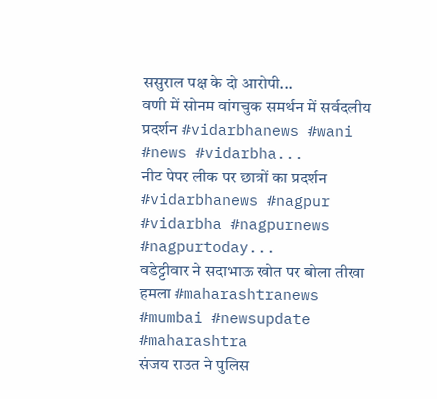ससुराल पक्ष के दो आरोपी...
वणी में सोनम वांगचुक समर्थन में सर्वदलीय प्रदर्शन #vidarbhanews #wani #news #vidarbha...
नीट पेपर लीक पर छात्रों का प्रदर्शन #vidarbhanews #nagpur #vidarbha #nagpurnews #nagpurtoday...
वडेट्टीवार ने सदाभाऊ खोत पर बोला तीखा हमला #maharashtranews #mumbai #newsupdate #maharashtra
संजय राउत ने पुलिस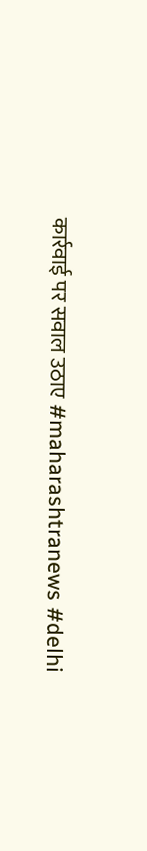कार्रवाई पर सवाल उठाए #maharashtranews #delhi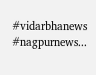#vidarbhanews #nagpurnews...